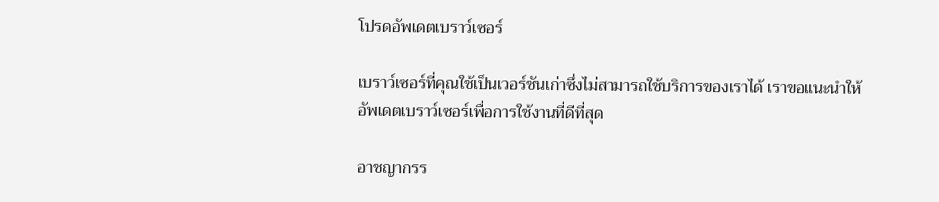โปรดอัพเดตเบราว์เซอร์

เบราว์เซอร์ที่คุณใช้เป็นเวอร์ชันเก่าซึ่งไม่สามารถใช้บริการของเราได้ เราขอแนะนำให้อัพเดตเบราว์เซอร์เพื่อการใช้งานที่ดีที่สุด

อาชญากรร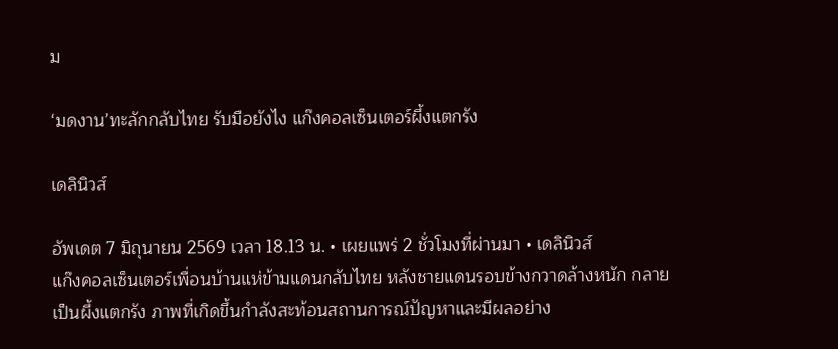ม

‘มดงาน’ทะลักกลับไทย รับมือยังไง แก๊งคอลเซ็นเตอร์ผึ้งแตกรัง

เดลินิวส์

อัพเดต 7 มิถุนายน 2569 เวลา 18.13 น. • เผยแพร่ 2 ชั่วโมงที่ผ่านมา • เดลินิวส์
แก๊งคอลเซ็นเตอร์เพื่อนบ้านแห่ข้ามแดนกลับไทย หลังชายแดนรอบข้างกวาดล้างหนัก กลายเป็นผึ้งแตกรัง ภาพที่เกิดขึ้นกำลังสะท้อนสถานการณ์ปัญหาและมีผลอย่าง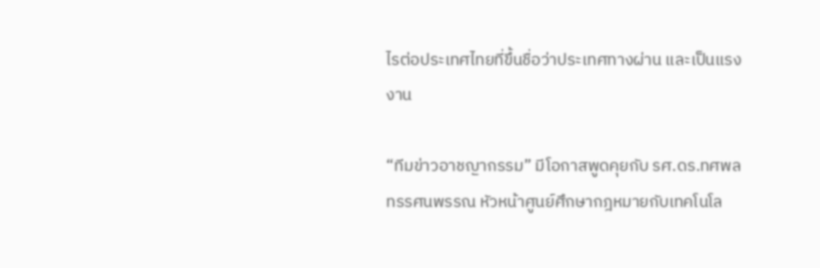ไรต่อประเทศไทยที่ขึ้นชื่อว่าประเทศทางผ่าน และเป็นแรงงาน

“ทีมข่าวอาชญากรรม” มีโอกาสพูดคุยกับ รศ.ดร.ทศพล ทรรศนพรรณ หัวหน้าศูนย์ศึกษากฎหมายกับเทคโนโล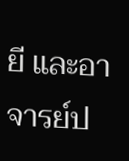ยี และอาจารย์ป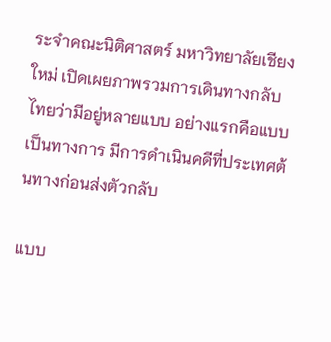ระจำคณะนิติศาสตร์ มหาวิทยาลัยเชียงใหม่ เปิดเผยภาพรวมการเดินทางกลับไทยว่ามีอยู่หลายแบบ อย่างแรกคือแบบเป็นทางการ มีการดำเนินคดีที่ประเทศต้นทางก่อนส่งตัวกลับ

แบบ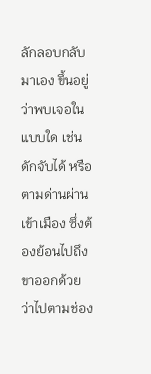ลักลอบกลับมาเอง ขึ้นอยู่ว่าพบเจอในแบบใด เช่น ดักจับได้ หรือตามด่านผ่านเข้าเมือง ซึ่งต้องย้อนไปถึงขาออกด้วยว่าไปตามช่อง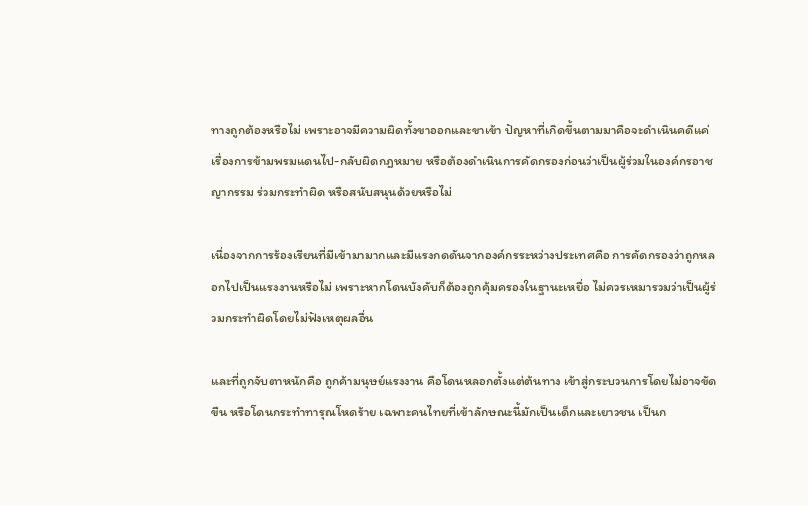ทางถูกต้องหรือไม่ เพราะอาจมีความผิดทั้งขาออกและขาเข้า ปัญหาที่เกิดขึ้นตามมาคือจะดำเนินคดีแค่เรื่องการข้ามพรมแดนไป-กลับผิดกฎหมาย หรือต้องดำเนินการคัดกรองก่อนว่าเป็นผู้ร่วมในองค์กรอาชญากรรม ร่วมกระทำผิด หรือสนับสนุนด้วยหรือไม่

เนื่องจากการร้องเรียนที่มีเข้ามามากและมีแรงกดดันจากองค์กรระหว่างประเทศคือ การคัดกรองว่าถูกหลอกไปเป็นแรงงานหรือไม่ เพราะหากโดนบังคับก็ต้องถูกคุ้มครองในฐานะเหยื่อ ไม่ควรเหมารวมว่าเป็นผู้ร่วมกระทำผิดโดยไม่ฟังเหตุผลอื่น

และที่ถูกจับตาหนักคือ ถูกค้ามนุษย์แรงงาน คือโดนหลอกตั้งแต่ต้นทาง เข้าสู่กระบวนการโดยไม่อาจขัดขืน หรือโดนกระทำทารุณโหดร้าย เฉพาะคนไทยที่เข้าลักษณะนี้มักเป็นเด็กและเยาวชน เป็นก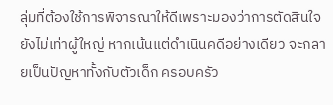ลุ่มที่ต้องใช้การพิจารณาให้ดีเพราะมองว่าการตัดสินใจยังไม่เท่าผู้ใหญ่ หากเน้นแต่ดำเนินคดีอย่างเดียว จะกลายเป็นปัญหาทั้งกับตัวเด็ก ครอบครัว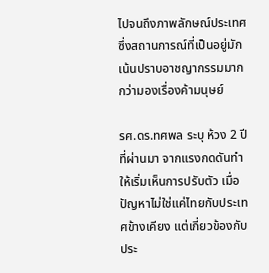ไปจนถึงภาพลักษณ์ประเทศ ซึ่งสถานการณ์ที่เป็นอยู่มักเน้นปราบอาชญากรรมมากกว่ามองเรื่องค้ามนุษย์

รศ.ดร.ทศพล ระบุ ห้วง 2 ปีที่ผ่านมา จากแรงกดดันทำให้เริ่มเห็นการปรับตัว เมื่อปัญหาไม่ใช่แค่ไทยกับประเทศข้างเคียง แต่เกี่ยวข้องกับประ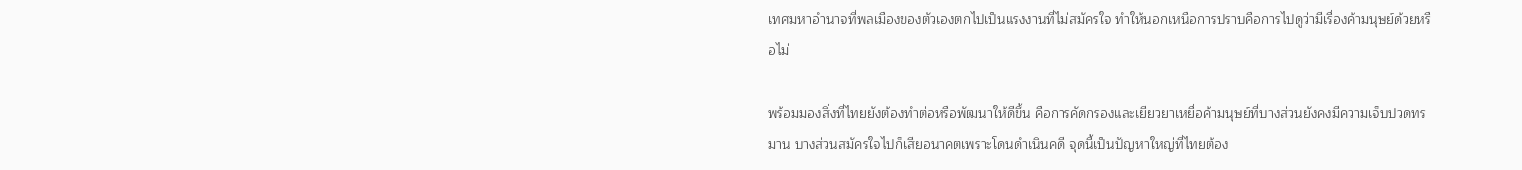เทศมหาอำนาจที่พลเมืองของตัวเองตกไปเป็นแรงงานที่ไม่สมัครใจ ทำให้นอกเหนือการปราบคือการไปดูว่ามีเรื่องค้ามนุษย์ด้วยหรือไม่

พร้อมมองสิ่งที่ไทยยังต้องทำต่อหรือพัฒนาให้ดีขึ้น คือการคัดกรองและเยียวยาเหยื่อค้ามนุษย์ที่บางส่วนยังคงมีความเจ็บปวดทรมาน บางส่วนสมัครใจไปก็เสียอนาคตเพราะโดนดำเนินคดี จุดนี้เป็นปัญหาใหญ่ที่ไทยต้อง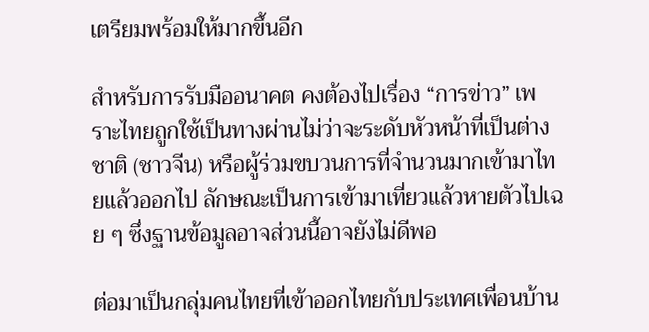เตรียมพร้อมให้มากขึ้นอีก

สำหรับการรับมืออนาคต คงต้องไปเรื่อง “การข่าว” เพราะไทยถูกใช้เป็นทางผ่านไม่ว่าจะระดับหัวหน้าที่เป็นต่างชาติ (ชาวจีน) หรือผู้ร่วมขบวนการที่จำนวนมากเข้ามาไทยแล้วออกไป ลักษณะเป็นการเข้ามาเที่ยวแล้วหายตัวไปเฉย ๆ ซึ่งฐานข้อมูลอาจส่วนนี้อาจยังไม่ดีพอ

ต่อมาเป็นกลุ่มคนไทยที่เข้าออกไทยกับประเทศเพื่อนบ้าน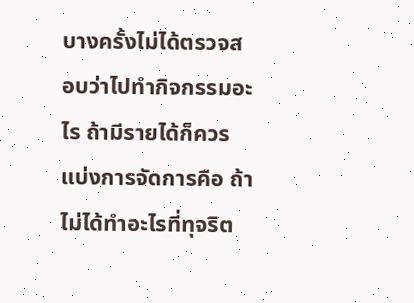บางครั้งไม่ได้ตรวจสอบว่าไปทำกิจกรรมอะไร ถ้ามีรายได้ก็ควรแบ่งการจัดการคือ ถ้าไม่ได้ทำอะไรที่ทุจริต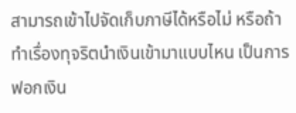สามารถเข้าไปจัดเก็บภาษีได้หรือไม่ หรือถ้าทำเรื่องทุจริตนำเงินเข้ามาแบบไหน เป็นการฟอกเงิน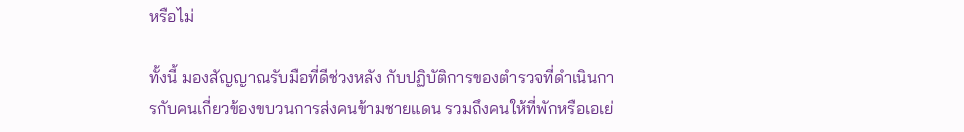หรือไม่

ทั้งนี้ มองสัญญาณรับมือที่ดีช่วงหลัง กับปฏิบัติการของตำรวจที่ดำเนินการกับคนเกี่ยวข้องขบวนการส่งคนข้ามชายแดน รวมถึงคนให้ที่พักหรือเอเย่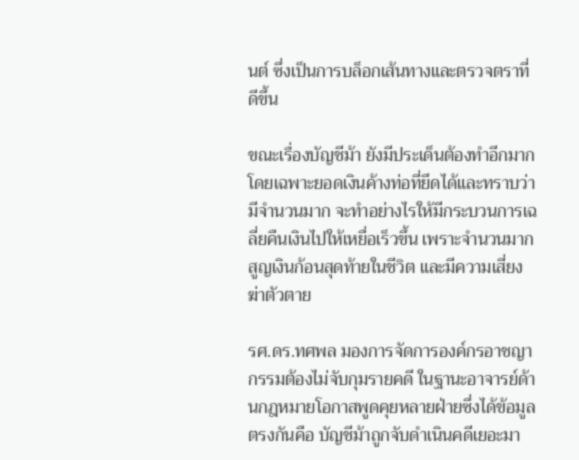นต์ ซึ่งเป็นการบล็อกเส้นทางและตรวจตราที่ดีขึ้น

ขณะเรื่องบัญชีม้า ยังมีประเด็นต้องทำอีกมาก โดยเฉพาะยอดเงินค้างท่อที่ยึดได้และทราบว่ามีจำนวนมาก จะทำอย่างไรให้มีกระบวนการเฉลี่ยคืนเงินไปให้เหยื่อเร็วขึ้น เพราะจำนวนมากสูญเงินก้อนสุดท้ายในชีวิต และมีความเสี่ยงฆ่าตัวตาย

รศ.ดร.ทศพล มองการจัดการองค์กรอาชญากรรมต้องไม่จับกุมรายคดี ในฐานะอาจารย์ด้านกฎหมายโอกาสพูดคุยหลายฝ่ายซึ่งได้ข้อมูลตรงกันคือ บัญชีม้าถูกจับดำเนินคดีเยอะมา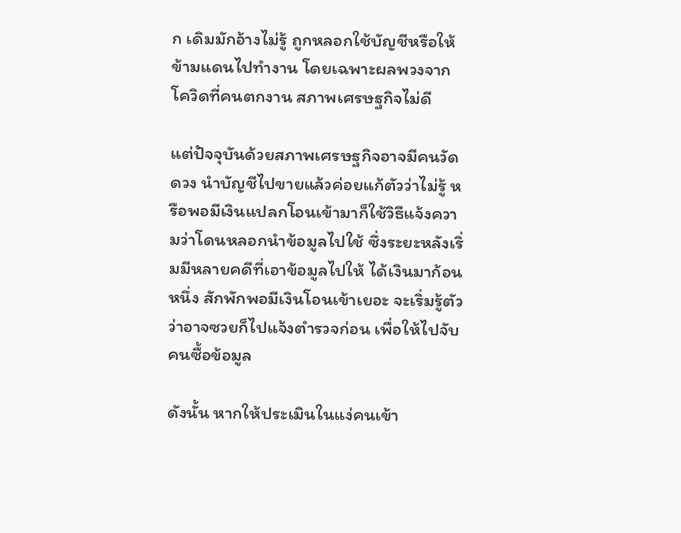ก เดิมมักอ้างไม่รู้ ถูกหลอกใช้บัญชีหรือให้ข้ามแดนไปทำงาน โดยเฉพาะผลพวงจากโควิดที่คนตกงาน สภาพเศรษฐกิจไม่ดี

แต่ปัจจุบันด้วยสภาพเศรษฐกิจอาจมีคนวัดดวง นำบัญชีไปขายแล้วค่อยแก้ตัวว่าไม่รู้ หรือพอมีเงินแปลกโอนเข้ามาก็ใช้วิธีแจ้งความว่าโดนหลอกนำข้อมูลไปใช้ ซึ่งระยะหลังเริ่มมีหลายคดีที่เอาข้อมูลไปให้ ได้เงินมาก้อนหนึ่ง สักพักพอมีเงินโอนเข้าเยอะ จะเริ่มรู้ตัวว่าอาจซวยก็ไปแจ้งตำรวจก่อน เพื่อให้ไปจับคนซื้อข้อมูล

ดังนั้น หากให้ประเมินในแง่คนเข้า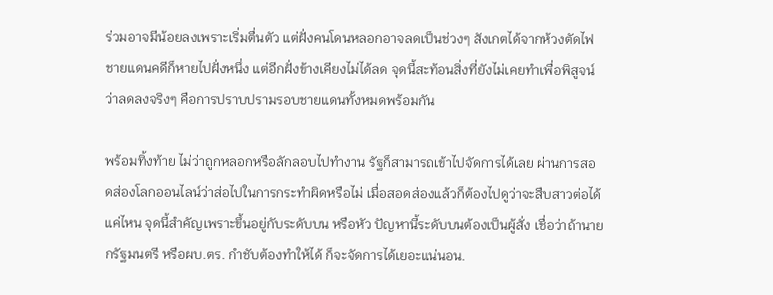ร่วมอาจมีน้อยลงเพราะเริ่มตื่นตัว แต่ฝั่งคนโดนหลอกอาจลดเป็นช่วงๆ สังเกตได้จากห้วงตัดไฟชายแดนคดีก็หายไปฝั่งหนึ่ง แต่อีกฝั่งข้างเคียงไม่ได้ลด จุดนี้สะท้อนสิ่งที่ยังไม่เคยทำเพื่อพิสูจน์ว่าลดลงจริงๆ คือการปราบปรามรอบชายแดนทั้งหมดพร้อมกัน

พร้อมทิ้งท้าย ไม่ว่าถูกหลอกหรือลักลอบไปทำงาน รัฐก็สามารถเข้าไปจัดการได้เลย ผ่านการสอดส่องโลกออนไลน์ว่าส่อไปในการกระทำผิดหรือไม่ เมื่อสอดส่องแล้วก็ต้องไปดูว่าจะสืบสาวต่อได้แค่ไหน จุดนี้สำคัญเพราะขึ้นอยู่กับระดับบน หรือหัว ปัญหานี้ระดับบนต้องเป็นผู้สั่ง เชื่อว่าถ้านายกรัฐมนตรี หรือผบ.ตร. กำชับต้องทำให้ได้ ก็จะจัดการได้เยอะแน่นอน.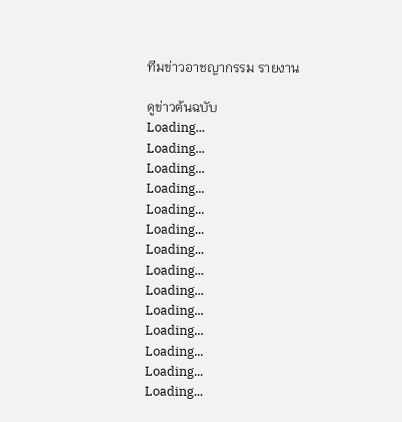ทีมข่าวอาชญากรรม รายงาน

ดูข่าวต้นฉบับ
Loading...
Loading...
Loading...
Loading...
Loading...
Loading...
Loading...
Loading...
Loading...
Loading...
Loading...
Loading...
Loading...
Loading...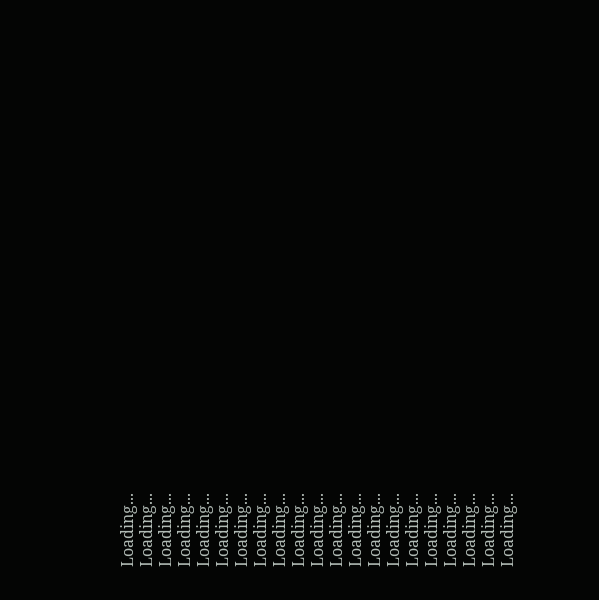Loading...
Loading...
Loading...
Loading...
Loading...
Loading...
Loading...
Loading...
Loading...
Loading...
Loading...
Loading...
Loading...
Loading...
Loading...
Loading...
Loading...
Loading...
Loading...
Loading...
Loading...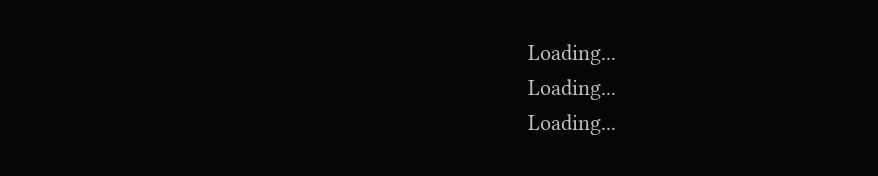Loading...
Loading...
Loading...